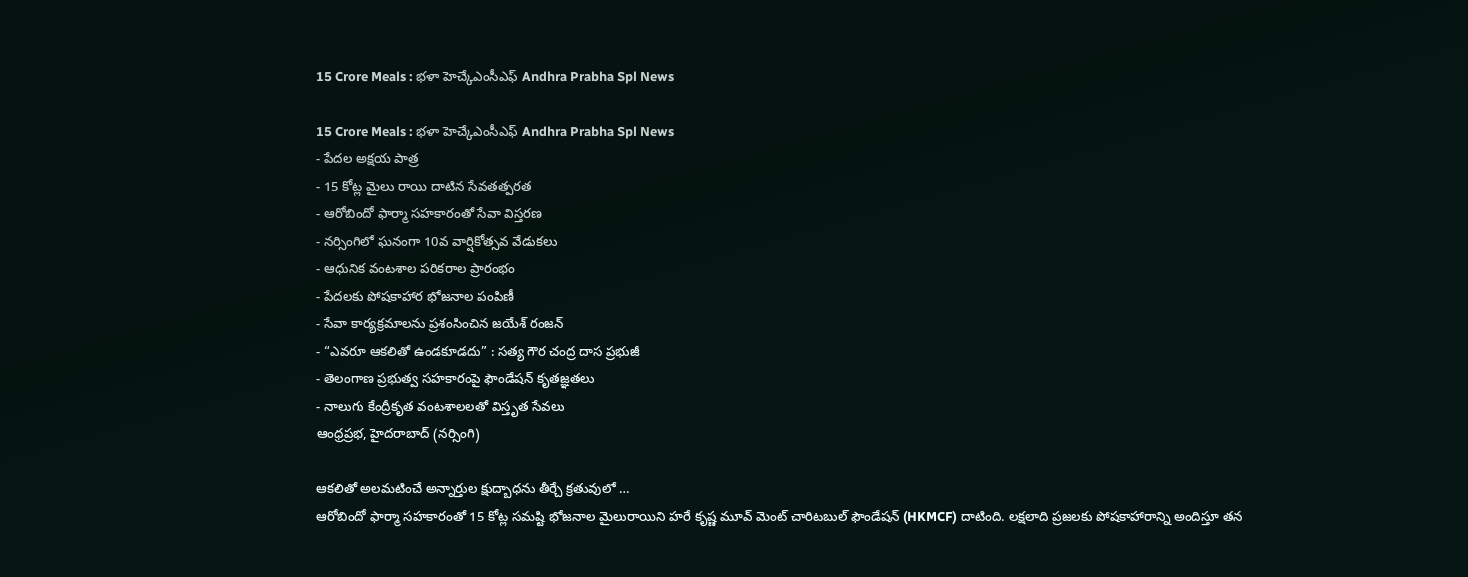15 Crore Meals : భళా హెచ్కేఎంసీఎఫ్ Andhra Prabha Spl News

15 Crore Meals : భళా హెచ్కేఎంసీఎఫ్ Andhra Prabha Spl News
- పేదల అక్షయ పాత్ర
- 15 కోట్ల మైలు రాయి దాటిన సేవతత్పరత
- ఆరోబిందో ఫార్మా సహకారంతో సేవా విస్తరణ
- నర్సింగిలో ఘనంగా 10వ వార్షికోత్సవ వేడుకలు
- ఆధునిక వంటశాల పరికరాల ప్రారంభం
- పేదలకు పోషకాహార భోజనాల పంపిణీ
- సేవా కార్యక్రమాలను ప్రశంసించిన జయేశ్ రంజన్
- “ఎవరూ ఆకలితో ఉండకూడదు” : సత్య గౌర చంద్ర దాస ప్రభుజీ
- తెలంగాణ ప్రభుత్వ సహకారంపై ఫౌండేషన్ కృతజ్ఞతలు
- నాలుగు కేంద్రీకృత వంటశాలలతో విస్తృత సేవలు
ఆంధ్రప్రభ, హైదరాబాద్ (నర్సింగి)

ఆకలితో అలమటించే అన్నార్తుల క్షుద్బాధను తీర్చే క్రతువులో …
ఆరోబిందో ఫార్మా సహకారంతో 15 కోట్ల సమష్టి భోజనాల మైలురాయిని హరే కృష్ణ మూవ్ మెంట్ చారిటబుల్ ఫౌండేషన్ (HKMCF) దాటింది. లక్షలాది ప్రజలకు పోషకాహారాన్ని అందిస్తూ తన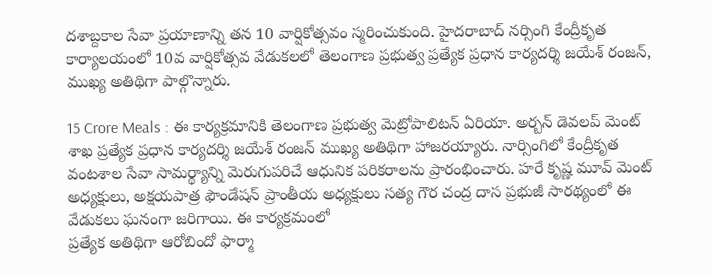దశాబ్దకాల సేవా ప్రయాణాన్ని తన 10 వార్షికోత్సవం స్మరించుకుంది. హైదరాబాద్ నర్సింగి కేంద్రీకృత కార్యాలయంలో 10వ వార్షికోత్సవ వేడుకలలో తెలంగాణ ప్రభుత్వ ప్రత్యేక ప్రధాన కార్యదర్శి జయేశ్ రంజన్, ముఖ్య అతిథిగా పాల్గొన్నారు.

15 Crore Meals : ఈ కార్యక్రమానికి తెలంగాణ ప్రభుత్వ మెట్రోపాలిటన్ ఏరియా. అర్బన్ డెవలప్ మెంట్ శాఖ ప్రత్యేక ప్రధాన కార్యదర్శి జయేశ్ రంజన్ ముఖ్య అతిథిగా హాజరయ్యారు. నార్సింగిలో కేంద్రీకృత వంటశాల సేవా సామర్థ్యాన్ని మెరుగుపరిచే ఆధునిక పరికరాలను ప్రారంభించారు. హరే కృష్ణ మూవ్ మెంట్ అధ్యక్షులు, అక్షయపాత్ర ఫౌండేషన్ ప్రాంతీయ అధ్యక్షులు సత్య గౌర చంద్ర దాస ప్రభుజీ సారథ్యంలో ఈ వేడుకలు ఘనంగా జరిగాయి. ఈ కార్యక్రమంలో
ప్రత్యేక అతిథిగా ఆరోబిందో ఫార్మా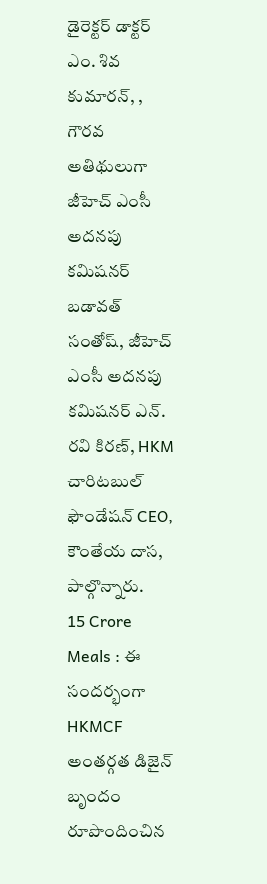డైరెక్టర్ డాక్టర్ ఎం. శివ కుమారన్, , గౌరవ అతిథులుగా జీహెచ్ ఎంసీ అదనపు కమిషనర్ బడావత్ సంతోష్, జీహెచ్ ఎంసీ అదనపు కమిషనర్ ఎన్. రవి కిరణ్, HKM చారిటబుల్ ఫౌండేషన్ CEO, కౌంతేయ దాస, పాల్గొన్నారు.
15 Crore Meals : ఈ సందర్భంగా HKMCF అంతర్గత డిజైన్ బృందం రూపొందించిన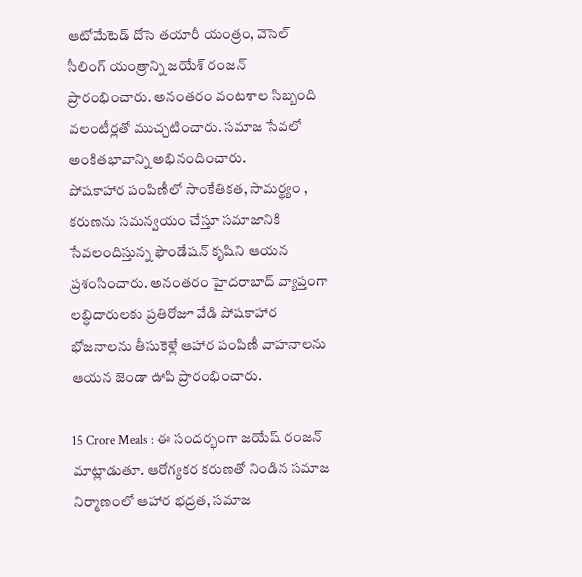ఆటోమేటెడ్ దోసె తయారీ యంత్రం, వెసెల్ సీలింగ్ యంత్రాన్ని జయేశ్ రంజన్ ప్రారంభించారు. అనంతరం వంటశాల సిబ్బంది వలంటీర్లతో ముచ్చటించారు. సమాజ సేవలో అంకితభావాన్ని అభినందించారు.
పోషకాహార పంపిణీలో సాంకేతికత, సామర్థ్యం , కరుణను సమన్వయం చేస్తూ సమాజానికి సేవలందిస్తున్న ఫౌండేషన్ కృషిని ఆయన ప్రశంసించారు. అనంతరం హైదరాబాద్ వ్యాప్తంగా లబ్ధిదారులకు ప్రతిరోజూ వేడి పోషకాహార భోజనాలను తీసుకెళ్లే ఆహార పంపిణీ వాహనాలను ఆయన జెండా ఊపి ప్రారంభించారు.

15 Crore Meals : ఈ సందర్భంగా జయేష్ రంజన్ మాట్లాడుతూ. ఆరోగ్యకర కరుణతో నిండిన సమాజ నిర్మాణంలో ఆహార భద్రత, సమాజ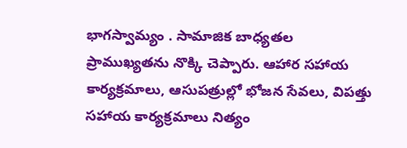భాగస్వామ్యం . సామాజిక బాధ్యతల ప్రాముఖ్యతను నొక్కి చెప్పారు. ఆహార సహాయ కార్యక్రమాలు, ఆసుపత్రుల్లో భోజన సేవలు, విపత్తు సహాయ కార్యక్రమాలు నిత్యం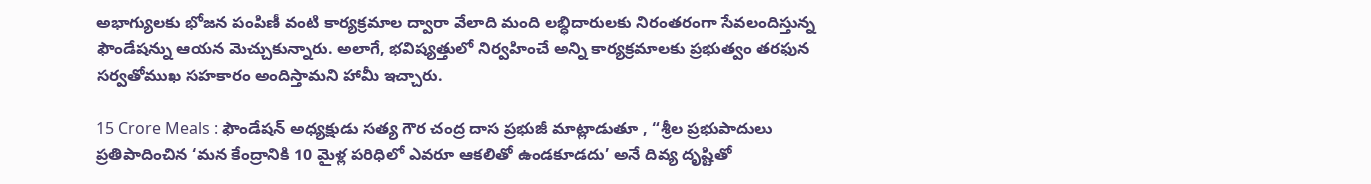అభాగ్యులకు భోజన పంపిణీ వంటి కార్యక్రమాల ద్వారా వేలాది మంది లబ్ధిదారులకు నిరంతరంగా సేవలందిస్తున్న ఫౌండేషన్ను ఆయన మెచ్చుకున్నారు. అలాగే, భవిష్యత్తులో నిర్వహించే అన్ని కార్యక్రమాలకు ప్రభుత్వం తరఫున సర్వతోముఖ సహకారం అందిస్తామని హామీ ఇచ్చారు.

15 Crore Meals : ఫౌండేషన్ అధ్యక్షుడు సత్య గౌర చంద్ర దాస ప్రభుజీ మాట్లాడుతూ , “శ్రీల ప్రభుపాదులు ప్రతిపాదించిన ‘మన కేంద్రానికి 10 మైళ్ల పరిధిలో ఎవరూ ఆకలితో ఉండకూడదు’ అనే దివ్య దృష్టితో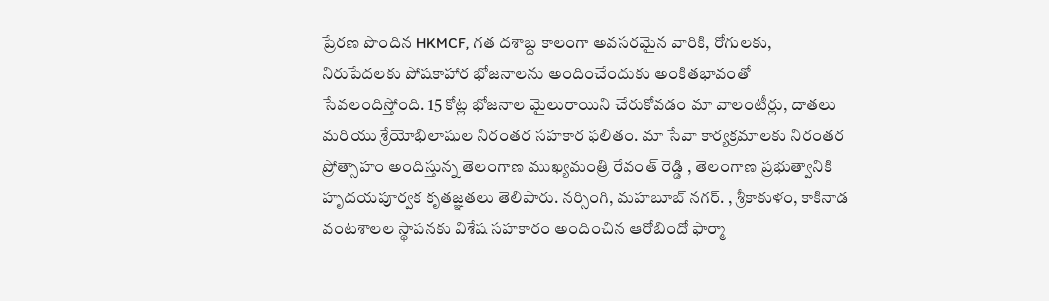ప్రేరణ పొందిన HKMCF, గత దశాబ్ద కాలంగా అవసరమైన వారికి, రోగులకు, నిరుపేదలకు పోషకాహార భోజనాలను అందించేందుకు అంకితభావంతో సేవలందిస్తోంది. 15 కోట్ల భోజనాల మైలురాయిని చేరుకోవడం మా వాలంటీర్లు, దాతలు మరియు శ్రేయోభిలాషుల నిరంతర సహకార ఫలితం. మా సేవా కార్యక్రమాలకు నిరంతర ప్రోత్సాహం అందిస్తున్న తెలంగాణ ముఖ్యమంత్రి రేవంత్ రెడ్డి , తెలంగాణ ప్రభుత్వానికి హృదయపూర్వక కృతజ్ఞతలు తెలిపారు. నర్సింగి, మహబూబ్ నగర్. , శ్రీకాకుళం, కాకినాడ వంటశాలల స్థాపనకు విశేష సహకారం అందించిన ఆరోబిందో ఫార్మా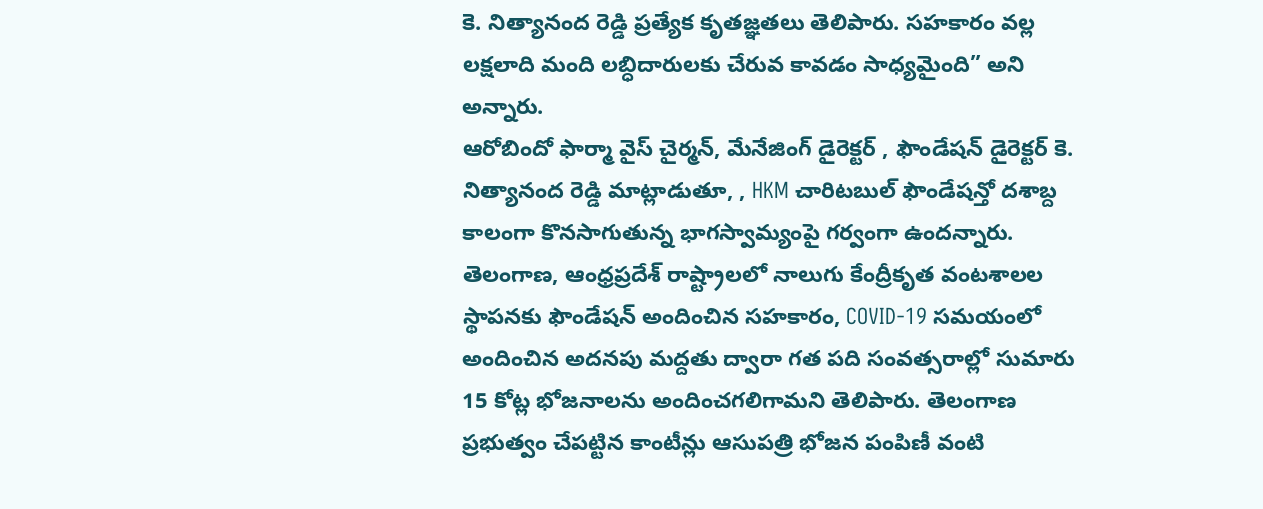కె. నిత్యానంద రెడ్డి ప్రత్యేక కృతజ్ఞతలు తెలిపారు. సహకారం వల్ల లక్షలాది మంది లబ్ధిదారులకు చేరువ కావడం సాధ్యమైంది” అని అన్నారు.
ఆరోబిందో ఫార్మా వైస్ చైర్మన్, మేనేజింగ్ డైరెక్టర్ , ఫౌండేషన్ డైరెక్టర్ కె. నిత్యానంద రెడ్డి మాట్లాడుతూ, , HKM చారిటబుల్ ఫౌండేషన్తో దశాబ్ద కాలంగా కొనసాగుతున్న భాగస్వామ్యంపై గర్వంగా ఉందన్నారు. తెలంగాణ, ఆంధ్రప్రదేశ్ రాష్ట్రాలలో నాలుగు కేంద్రీకృత వంటశాలల స్థాపనకు ఫౌండేషన్ అందించిన సహకారం, COVID-19 సమయంలో అందించిన అదనపు మద్దతు ద్వారా గత పది సంవత్సరాల్లో సుమారు 15 కోట్ల భోజనాలను అందించగలిగామని తెలిపారు. తెలంగాణ ప్రభుత్వం చేపట్టిన కాంటీన్లు ఆసుపత్రి భోజన పంపిణీ వంటి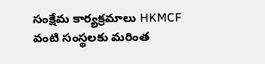సంక్షేమ కార్యక్రమాలు HKMCF వంటి సంస్థలకు మరింత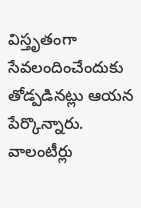విస్తృతంగా సేవలందించేందుకు తోడ్పడినట్లు ఆయన పేర్కొన్నారు. వాలంటీర్లు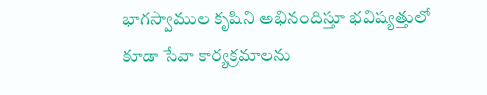భాగస్వాముల కృషిని అభినందిస్తూ భవిష్యత్తులో కూడా సేవా కార్యక్రమాలను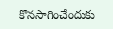కొనసాగించేందుకు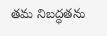తమ నిబద్ధతను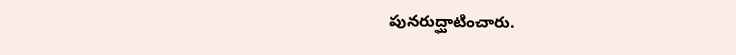పునరుద్ఘాటించారు.